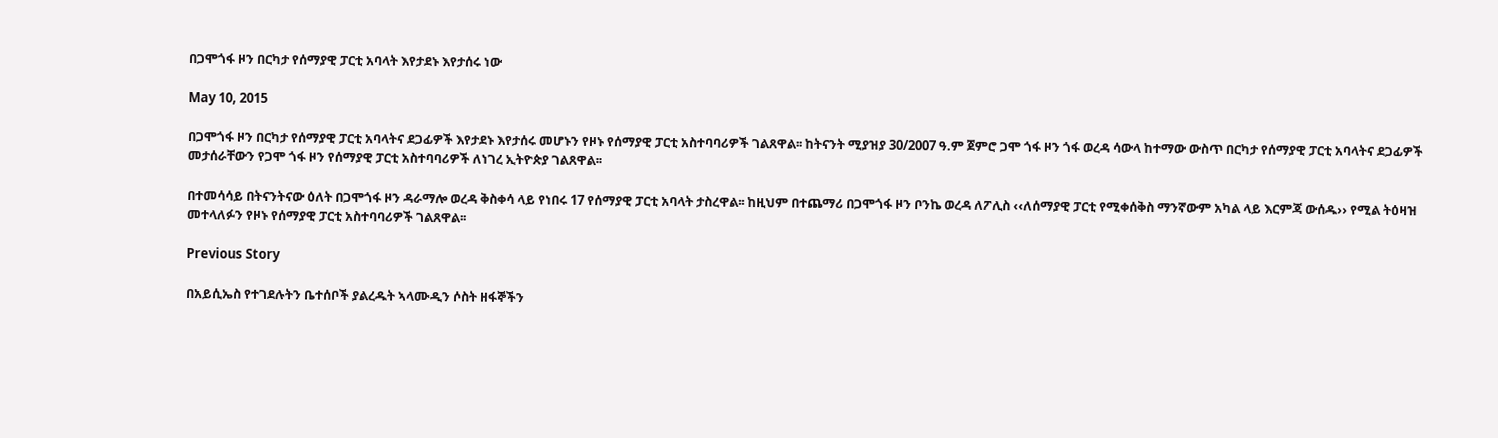በጋሞጎፋ ዞን በርካታ የሰማያዊ ፓርቲ አባላት እየታደኑ እየታሰሩ ነው

May 10, 2015

በጋሞጎፋ ዞን በርካታ የሰማያዊ ፓርቲ አባላትና ደጋፊዎች እየታደኑ እየታሰሩ መሆኑን የዞኑ የሰማያዊ ፓርቲ አስተባባሪዎች ገልጸዋል፡፡ ከትናንት ሚያዝያ 30/2007 ዓ.ም ጀምሮ ጋሞ ጎፋ ዞን ጎፋ ወረዳ ሳውላ ከተማው ውስጥ በርካታ የሰማያዊ ፓርቲ አባላትና ደጋፊዎች መታሰራቸውን የጋሞ ጎፋ ዞን የሰማያዊ ፓርቲ አስተባባሪዎች ለነገረ ኢትዮጵያ ገልጸዋል፡፡

በተመሳሳይ በትናንትናው ዕለት በጋሞጎፋ ዞን ዳራማሎ ወረዳ ቅስቀሳ ላይ የነበሩ 17 የሰማያዊ ፓርቲ አባላት ታስረዋል፡፡ ከዚህም በተጨማሪ በጋሞጎፋ ዞን ቦንኬ ወረዳ ለፖሊስ ‹‹ለሰማያዊ ፓርቲ የሚቀሰቅስ ማንኛውም አካል ላይ እርምጃ ውሰዱ›› የሚል ትዕዛዝ መተላለፉን የዞኑ የሰማያዊ ፓርቲ አስተባባሪዎች ገልጸዋል፡፡

Previous Story

በአይሲኤስ የተገደሉትን ቤተሰቦች ያልረዱት ኣላሙዲን ሶስት ዘፋኞችን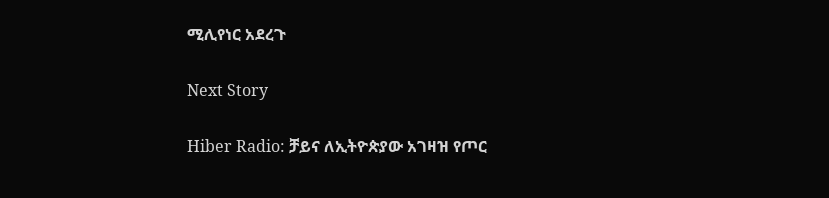ሚሊየነር አደረጉ

Next Story

Hiber Radio: ቻይና ለኢትዮጵያው አገዛዝ የጦር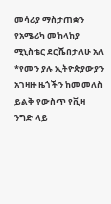መሳሪያ ማስታጠቋን የአሜሪካ መከላከያ ሚኒስቴር ደርሼበታለሁ አለ *የመን ያሉ ኢትዮጵያውያን አገዛዙ ዜጎችን ከመመለስ ይልቅ የውስጥ የቪዛ ንግድ ላይ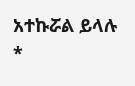አተኩሯል ይላሉ *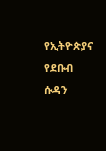የኢትዮጵያና የደቡብ ሱዳን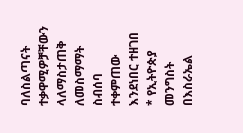ባለስልጣናት ተቃዋሚዎቻቸውን ላለማስታጠቅ ለመስማማት ስብሰባ ተቀምጠው እንደነበር ተዘገበ * የኢትዮጵያ መንግስት በእስራኤል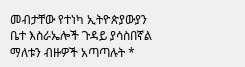መብታቸው የተነካ ኢትዮጵያውያን ቤተ እስራኤሎች ጉዳይ ያሳስበኛል ማለቱን ብዙዎች አጣጣሉት *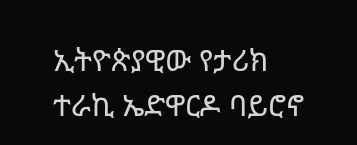ኢትዮጵያዊው የታሪክ ተራኪ ኤድዋርዶ ባይሮኖ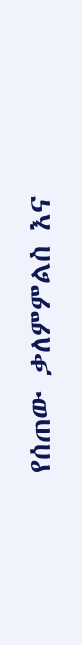የሰጠው ቃለምምልስ እና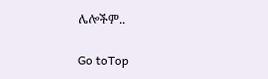ሌሎችም..

Go toTop